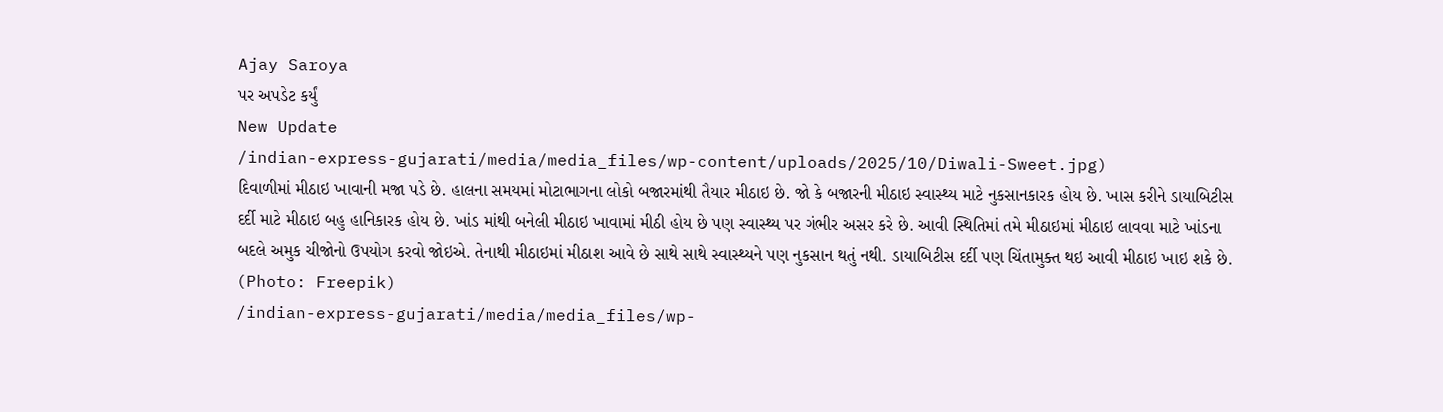Ajay Saroya
પર અપડેટ કર્યું
New Update
/indian-express-gujarati/media/media_files/wp-content/uploads/2025/10/Diwali-Sweet.jpg)
દિવાળીમાં મીઠાઇ ખાવાની મજા પડે છે. હાલના સમયમાં મોટાભાગના લોકો બજારમાંથી તૈયાર મીઠાઇ છે. જો કે બજારની મીઠાઇ સ્વાસ્થ્ય માટે નુકસાનકારક હોય છે. ખાસ કરીને ડાયાબિટીસ દર્દી માટે મીઠાઇ બહુ હાનિકારક હોય છે. ખાંડ માંથી બનેલી મીઠાઇ ખાવામાં મીઠી હોય છે પણ સ્વાસ્થ્ય પર ગંભીર અસર કરે છે. આવી સ્થિતિમાં તમે મીઠાઇમાં મીઠાઇ લાવવા માટે ખાંડના બદલે અમુક ચીજોનો ઉપયોગ કરવો જોઇએ. તેનાથી મીઠાઇમાં મીઠાશ આવે છે સાથે સાથે સ્વાસ્થ્યને પણ નુકસાન થતું નથી. ડાયાબિટીસ દર્દી પણ ચિંતામુક્ત થઇ આવી મીઠાઇ ખાઇ શકે છે. (Photo: Freepik)
/indian-express-gujarati/media/media_files/wp-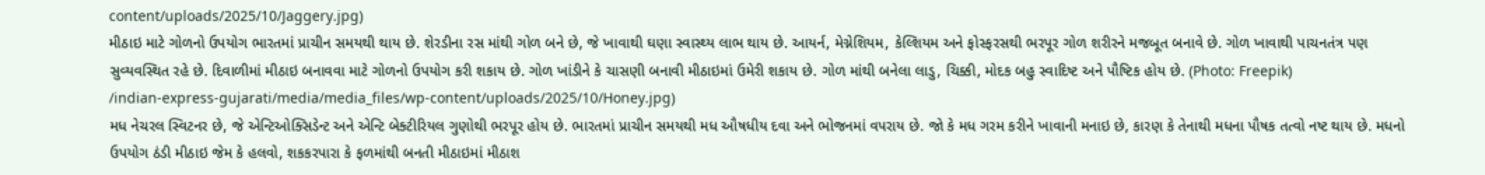content/uploads/2025/10/Jaggery.jpg)
મીઠાઇ માટે ગોળનો ઉપયોગ ભારતમાં પ્રાચીન સમયથી થાય છે. શેરડીના રસ માંથી ગોળ બને છે, જે ખાવાથી ઘણા સ્વાસ્થ્ય લાભ થાય છે. આયર્ન, મેગ્નેશિયમ, કેલ્શિયમ અને ફોસ્ફરસથી ભરપૂર ગોળ શરીરને મજબૂત બનાવે છે. ગોળ ખાવાથી પાચનતંત્ર પણ સુવ્યવસ્થિત રહે છે. દિવાળીમાં મીઠાઇ બનાવવા માટે ગોળનો ઉપયોગ કરી શકાય છે. ગોળ ખાંડીને કે ચાસણી બનાવી મીઠાઇમાં ઉમેરી શકાય છે. ગોળ માંથી બનેલા લાડુ, ચિક્કી, મોદક બહુ સ્વાદિષ્ટ અને પૌષ્ટિક હોય છે. (Photo: Freepik)
/indian-express-gujarati/media/media_files/wp-content/uploads/2025/10/Honey.jpg)
મધ નેચરલ સ્વિટનર છે, જે એન્ટિઓક્સિડેન્ટ અને એન્ટિ બેક્ટીરિયલ ગુણોથી ભરપૂર હોય છે. ભારતમાં પ્રાચીન સમયથી મધ ઔષધીય દવા અને ભોજનમાં વપરાય છે. જો કે મધ ગરમ કરીને ખાવાની મનાઇ છે, કારણ કે તેનાથી મધના પૌષક તત્વો નષ્ટ થાય છે. મધનો ઉપયોગ ઠંડી મીઠાઇ જેમ કે હલવો, શકકરપારા કે ફળમાંથી બનતી મીઠાઇમાં મીઠાશ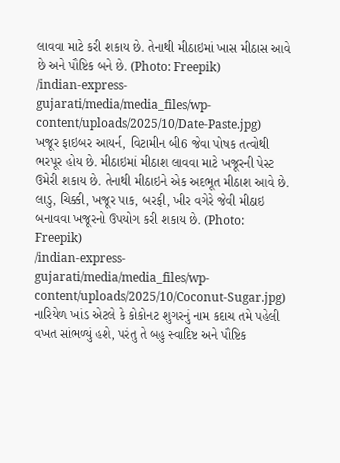લાવવા માટે કરી શકાય છે. તેનાથી મીઠાઇમાં ખાસ મીઠાસ આવે છે અને પૌષ્ટિક બને છે. (Photo: Freepik)
/indian-express-gujarati/media/media_files/wp-content/uploads/2025/10/Date-Paste.jpg)
ખજૂર ફાઇબર આયર્ન, વિટામીન બી6 જેવા પોષક તત્વોથી ભરપૂર હોય છે. મીઠાઇમાં મીઠાશ લાવવા માટે ખજૂરની પેસ્ટ ઉમેરી શકાય છે. તેનાથી મીઠાઇને એક અદભૂત મીઠાશ આવે છે. લાડુ, ચિક્કી, ખજૂર પાક, બરફી, ખીર વગેરે જેવી મીઠાઇ બનાવવા ખજૂરનો ઉપયોગ કરી શકાય છે. (Photo: Freepik)
/indian-express-gujarati/media/media_files/wp-content/uploads/2025/10/Coconut-Sugar.jpg)
નારિયેળ ખાંડ એટલે કે કોકોનટ શુગરનું નામ કદાચ તમે પહેલી વખત સાંભળ્યું હશે, પરંતુ તે બહુ સ્વાદિષ્ટ અને પૌષ્ટિક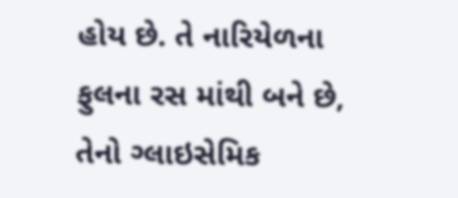હોય છે. તે નારિયેળના ફુલના રસ માંથી બને છે, તેનો ગ્લાઇસેમિક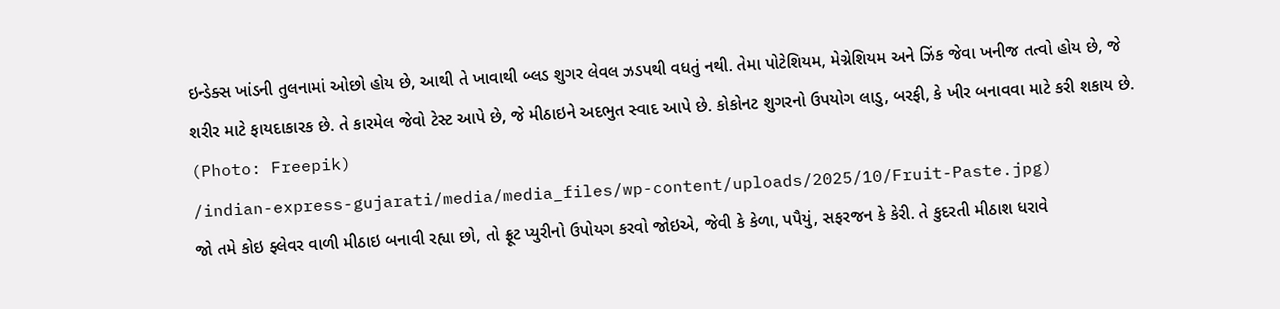ઇન્ડેક્સ ખાંડની તુલનામાં ઓછો હોય છે, આથી તે ખાવાથી બ્લડ શુગર લેવલ ઝડપથી વધતું નથી. તેમા પોટેશિયમ, મેગ્નેશિયમ અને ઝિંક જેવા ખનીજ તત્વો હોય છે, જે શરીર માટે ફાયદાકારક છે. તે કારમેલ જેવો ટેસ્ટ આપે છે, જે મીઠાઇને અદભુત સ્વાદ આપે છે. કોકોનટ શુગરનો ઉપયોગ લાડુ, બરફી, કે ખીર બનાવવા માટે કરી શકાય છે. (Photo: Freepik)
/indian-express-gujarati/media/media_files/wp-content/uploads/2025/10/Fruit-Paste.jpg)
જો તમે કોઇ ફ્લેવર વાળી મીઠાઇ બનાવી રહ્યા છો, તો ફ્રૂટ પ્યુરીનો ઉપોયગ કરવો જોઇએ, જેવી કે કેળા, પપૈયું, સફરજન કે કેરી. તે કુદરતી મીઠાશ ધરાવે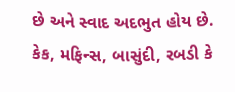છે અને સ્વાદ અદભુત હોય છે. કેક, મફિન્સ, બાસુંદી, રબડી કે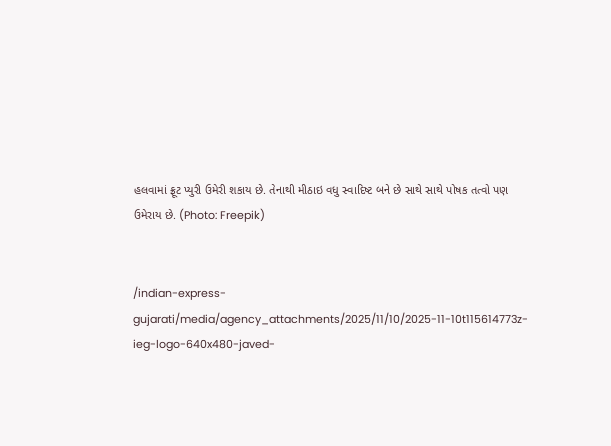હલવામાં ફ્રૂટ પ્યુરી ઉમેરી શકાય છે. તેનાથી મીઠાઇ વધુ સ્વાદિષ્ટ બને છે સાથે સાથે પોષક તત્વો પણ ઉમેરાય છે. (Photo: Freepik)


/indian-express-gujarati/media/agency_attachments/2025/11/10/2025-11-10t115614773z-ieg-logo-640x480-javed-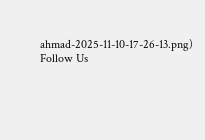ahmad-2025-11-10-17-26-13.png)
Follow Us